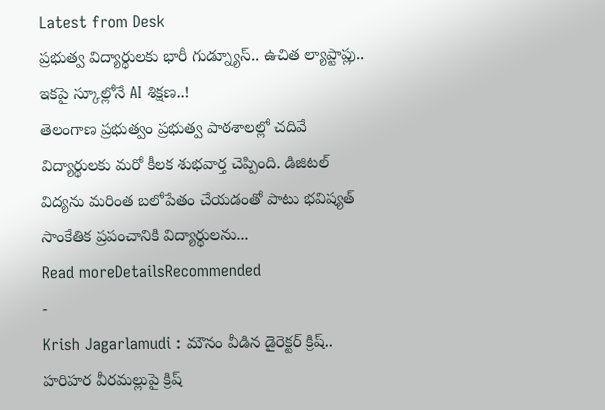Latest from Desk
ప్రభుత్వ విద్యార్థులకు భారీ గుడ్న్యూస్.. ఉచిత ల్యాప్టాప్లు.. ఇకపై స్కూల్లోనే AI శిక్షణ..!
తెలంగాణ ప్రభుత్వం ప్రభుత్వ పాఠశాలల్లో చదివే విద్యార్థులకు మరో కీలక శుభవార్త చెప్పింది. డిజిటల్ విద్యను మరింత బలోపేతం చేయడంతో పాటు భవిష్యత్ సాంకేతిక ప్రపంచానికి విద్యార్థులను...
Read moreDetailsRecommended
-
Krish Jagarlamudi : మౌనం వీడిన డైరెక్టర్ క్రిష్.. హరిహర వీరమల్లుపై క్రిష్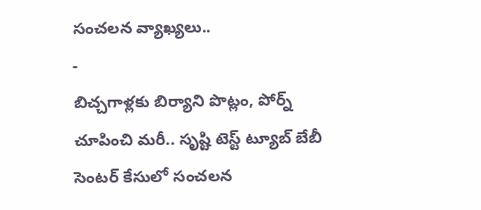సంచలన వ్యాఖ్యలు..
-
బిచ్చగాళ్లకు బిర్యాని పొట్లం, పోర్న్ చూపించి మరీ.. సృష్టి టెస్ట్ ట్యూబ్ బేబీ సెంటర్ కేసులో సంచలన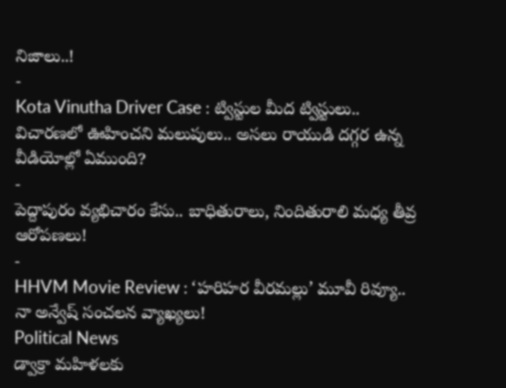నిజాలు..!
-
Kota Vinutha Driver Case : ట్విస్టుల మీద ట్విస్టులు.. విచారణలో ఊహించని మలుపులు.. అసలు రాయుడి దగ్గర ఉన్న వీడియోల్లో ఏముంది?
-
పెద్దాపురం వ్యభిచారం కేసు.. బాధితురాలు, నిందితురాలి మధ్య తీవ్ర ఆరోపణలు!
-
HHVM Movie Review : ‘హరిహర వీరమల్లు’ మూవీ రివ్యూ.. నా అన్వేష్ సంచలన వ్యాఖ్యలు!
Political News
డ్వాక్రా మహిళలకు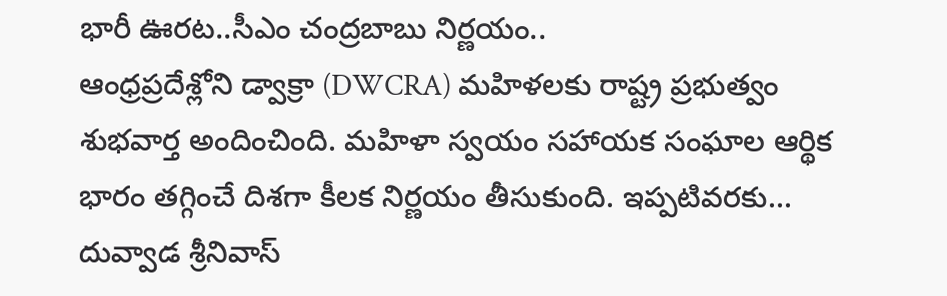భారీ ఊరట..సీఎం చంద్రబాబు నిర్ణయం..
ఆంధ్రప్రదేశ్లోని డ్వాక్రా (DWCRA) మహిళలకు రాష్ట్ర ప్రభుత్వం శుభవార్త అందించింది. మహిళా స్వయం సహాయక సంఘాల ఆర్థిక భారం తగ్గించే దిశగా కీలక నిర్ణయం తీసుకుంది. ఇప్పటివరకు...
దువ్వాడ శ్రీనివాస్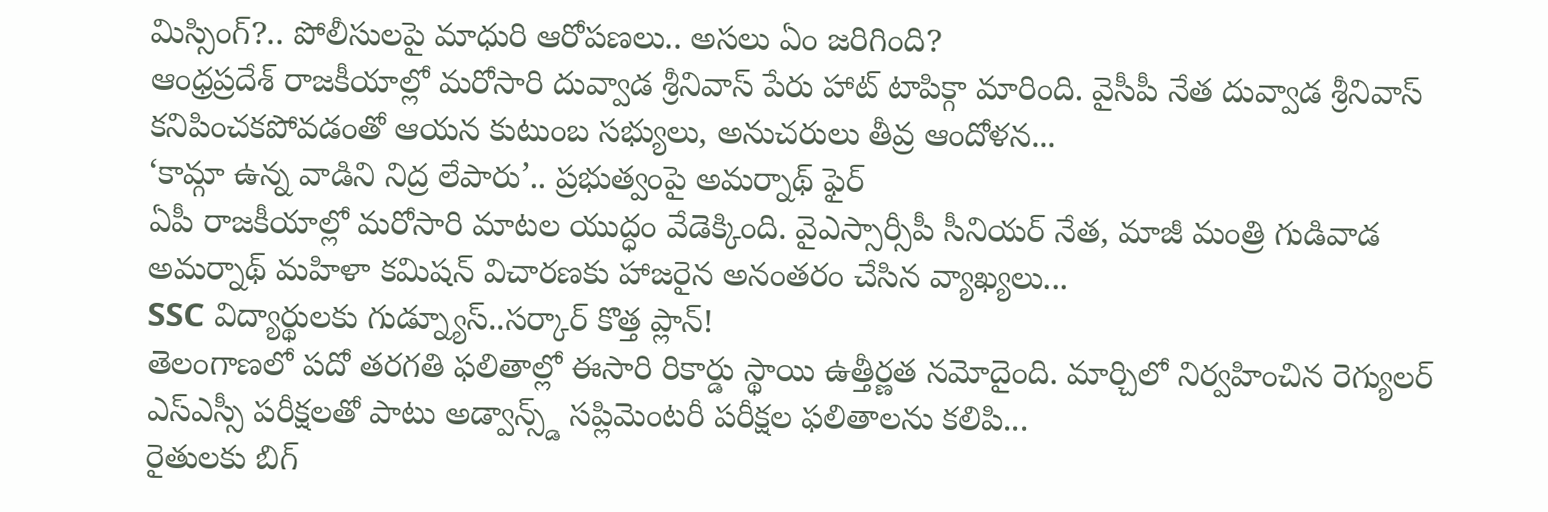మిస్సింగ్?.. పోలీసులపై మాధురి ఆరోపణలు.. అసలు ఏం జరిగింది?
ఆంధ్రప్రదేశ్ రాజకీయాల్లో మరోసారి దువ్వాడ శ్రీనివాస్ పేరు హాట్ టాపిక్గా మారింది. వైసీపీ నేత దువ్వాడ శ్రీనివాస్ కనిపించకపోవడంతో ఆయన కుటుంబ సభ్యులు, అనుచరులు తీవ్ర ఆందోళన...
‘కామ్గా ఉన్న వాడిని నిద్ర లేపారు’.. ప్రభుత్వంపై అమర్నాథ్ ఫైర్
ఏపీ రాజకీయాల్లో మరోసారి మాటల యుద్ధం వేడెక్కింది. వైఎస్సార్సీపీ సీనియర్ నేత, మాజీ మంత్రి గుడివాడ అమర్నాథ్ మహిళా కమిషన్ విచారణకు హాజరైన అనంతరం చేసిన వ్యాఖ్యలు...
SSC విద్యార్థులకు గుడ్న్యూస్..సర్కార్ కొత్త ప్లాన్!
తెలంగాణలో పదో తరగతి ఫలితాల్లో ఈసారి రికార్డు స్థాయి ఉత్తీర్ణత నమోదైంది. మార్చిలో నిర్వహించిన రెగ్యులర్ ఎస్ఎస్సీ పరీక్షలతో పాటు అడ్వాన్స్డ్ సప్లిమెంటరీ పరీక్షల ఫలితాలను కలిపి...
రైతులకు బిగ్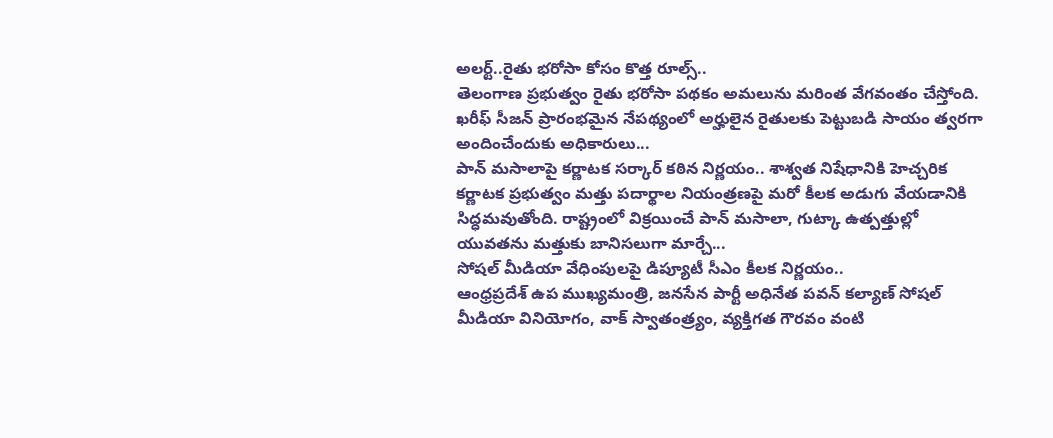అలర్ట్..రైతు భరోసా కోసం కొత్త రూల్స్..
తెలంగాణ ప్రభుత్వం రైతు భరోసా పథకం అమలును మరింత వేగవంతం చేస్తోంది. ఖరీఫ్ సీజన్ ప్రారంభమైన నేపథ్యంలో అర్హులైన రైతులకు పెట్టుబడి సాయం త్వరగా అందించేందుకు అధికారులు...
పాన్ మసాలాపై కర్ణాటక సర్కార్ కఠిన నిర్ణయం.. శాశ్వత నిషేధానికి హెచ్చరిక
కర్ణాటక ప్రభుత్వం మత్తు పదార్థాల నియంత్రణపై మరో కీలక అడుగు వేయడానికి సిద్ధమవుతోంది. రాష్ట్రంలో విక్రయించే పాన్ మసాలా, గుట్కా ఉత్పత్తుల్లో యువతను మత్తుకు బానిసలుగా మార్చే...
సోషల్ మీడియా వేధింపులపై డిప్యూటీ సీఎం కీలక నిర్ణయం..
ఆంధ్రప్రదేశ్ ఉప ముఖ్యమంత్రి, జనసేన పార్టీ అధినేత పవన్ కల్యాణ్ సోషల్ మీడియా వినియోగం, వాక్ స్వాతంత్ర్యం, వ్యక్తిగత గౌరవం వంటి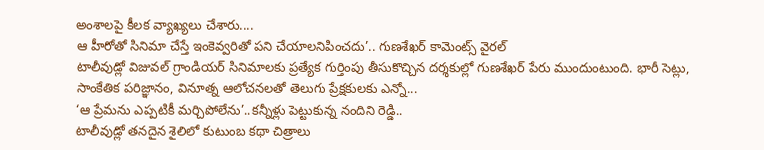అంశాలపై కీలక వ్యాఖ్యలు చేశారు....
ఆ హీరోతో సినిమా చేస్తే ఇంకెవ్వరితో పని చేయాలనిపించదు’.. గుణశేఖర్ కామెంట్స్ వైరల్
టాలీవుడ్లో విజువల్ గ్రాండియర్ సినిమాలకు ప్రత్యేక గుర్తింపు తీసుకొచ్చిన దర్శకుల్లో గుణశేఖర్ పేరు ముందుంటుంది. భారీ సెట్లు, సాంకేతిక పరిజ్ఞానం, వినూత్న ఆలోచనలతో తెలుగు ప్రేక్షకులకు ఎన్నో...
‘ఆ ప్రేమను ఎప్పటికీ మర్చిపోలేను’..కన్నీళ్లు పెట్టుకున్న నందిని రెడ్డి..
టాలీవుడ్లో తనదైన శైలిలో కుటుంబ కథా చిత్రాలు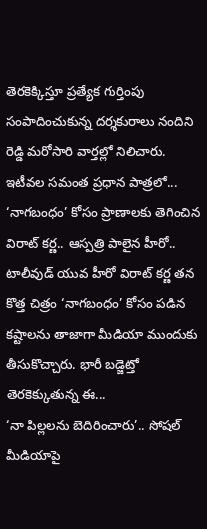తెరకెక్కిస్తూ ప్రత్యేక గుర్తింపు సంపాదించుకున్న దర్శకురాలు నందిని రెడ్డి మరోసారి వార్తల్లో నిలిచారు. ఇటీవల సమంత ప్రధాన పాత్రలో...
‘నాగబంధం’ కోసం ప్రాణాలకు తెగించిన విరాట్ కర్ణ.. ఆస్పత్రి పాలైన హీరో..
టాలీవుడ్ యువ హీరో విరాట్ కర్ణ తన కొత్త చిత్రం ‘నాగబంధం’ కోసం పడిన కష్టాలను తాజాగా మీడియా ముందుకు తీసుకొచ్చారు. భారీ బడ్జెట్తో తెరకెక్కుతున్న ఈ...
‘నా పిల్లలను బెదిరించారు’.. సోషల్ మీడియాపై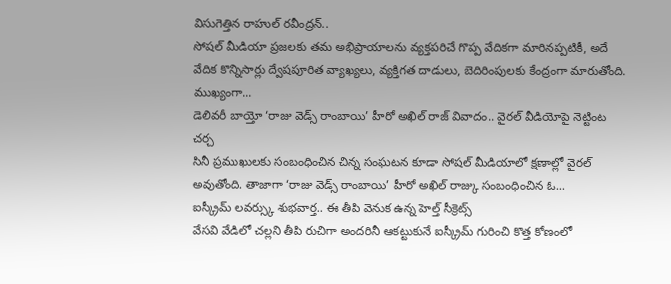విసుగెత్తిన రాహుల్ రవీంద్రన్..
సోషల్ మీడియా ప్రజలకు తమ అభిప్రాయాలను వ్యక్తపరిచే గొప్ప వేదికగా మారినప్పటికీ, అదే వేదిక కొన్నిసార్లు ద్వేషపూరిత వ్యాఖ్యలు, వ్యక్తిగత దాడులు, బెదిరింపులకు కేంద్రంగా మారుతోంది. ముఖ్యంగా...
డెలివరీ బాయ్తో ‘రాజు వెడ్స్ రాంబాయి’ హీరో అఖిల్ రాజ్ వివాదం.. వైరల్ వీడియోపై నెట్టింట చర్చ
సినీ ప్రముఖులకు సంబంధించిన చిన్న సంఘటన కూడా సోషల్ మీడియాలో క్షణాల్లో వైరల్ అవుతోంది. తాజాగా ‘రాజు వెడ్స్ రాంబాయి’ హీరో అఖిల్ రాజ్కు సంబంధించిన ఓ...
ఐస్క్రీమ్ లవర్స్కు శుభవార్త.. ఈ తీపి వెనుక ఉన్న హెల్త్ సీక్రెట్స్
వేసవి వేడిలో చల్లని తీపి రుచిగా అందరినీ ఆకట్టుకునే ఐస్క్రీమ్ గురించి కొత్త కోణంలో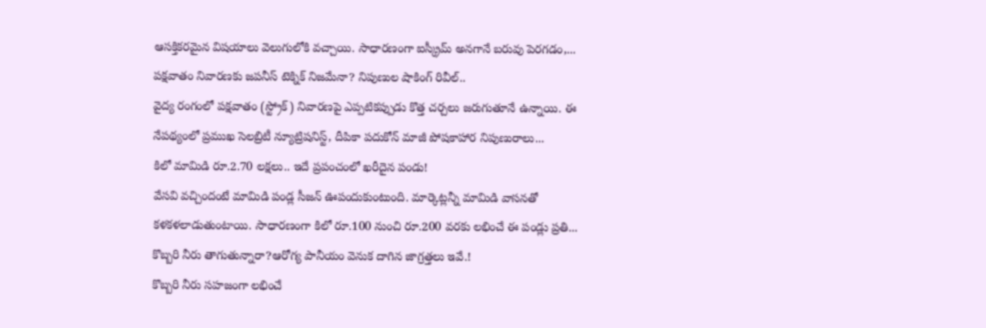ఆసక్తికరమైన విషయాలు వెలుగులోకి వచ్చాయి. సాధారణంగా ఐస్క్రీమ్ అనగానే బరువు పెరగడం,...
పక్షవాతం నివారణకు జపనీస్ టెక్నిక్ నిజమేనా? నిపుణుల షాకింగ్ రివీల్..
వైద్య రంగంలో పక్షవాతం (స్ట్రోక్) నివారణపై ఎప్పటికప్పుడు కొత్త చర్చలు జరుగుతూనే ఉన్నాయి. ఈ నేపథ్యంలో ప్రముఖ సెలబ్రిటీ న్యూట్రిషనిస్ట్, దీపికా పదుకోన్ మాజీ పోషకాహార నిపుణురాలు...
కిలో మామిడి రూ.2.70 లక్షలు.. ఇదే ప్రపంచంలో ఖరీదైన పండు!
వేసవి వచ్చిందంటే మామిడి పండ్ల సీజన్ ఊపందుకుంటుంది. మార్కెట్లన్నీ మామిడి వాసనతో కళకళలాడుతుంటాయి. సాధారణంగా కిలో రూ.100 నుంచి రూ.200 వరకు లభించే ఈ పండ్లు ప్రతి...
కొబ్బరి నీరు తాగుతున్నారా?ఆరోగ్య పానీయం వెనుక దాగిన జాగ్రత్తలు ఇవే.!
కొబ్బరి నీరు సహజంగా లభించే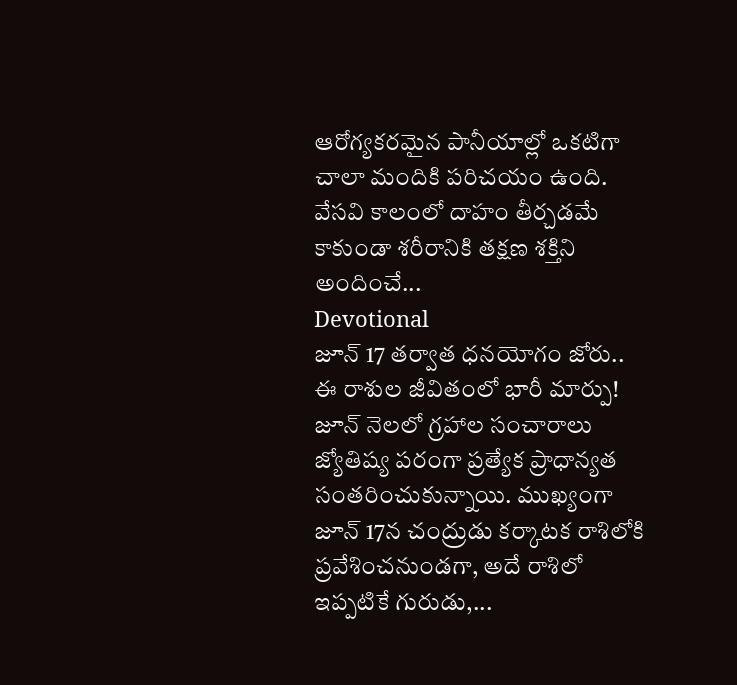ఆరోగ్యకరమైన పానీయాల్లో ఒకటిగా చాలా మందికి పరిచయం ఉంది. వేసవి కాలంలో దాహం తీర్చడమే కాకుండా శరీరానికి తక్షణ శక్తిని అందించే...
Devotional
జూన్ 17 తర్వాత ధనయోగం జోరు.. ఈ రాశుల జీవితంలో భారీ మార్పు!
జూన్ నెలలో గ్రహాల సంచారాలు జ్యోతిష్య పరంగా ప్రత్యేక ప్రాధాన్యత సంతరించుకున్నాయి. ముఖ్యంగా జూన్ 17న చంద్రుడు కర్కాటక రాశిలోకి ప్రవేశించనుండగా, అదే రాశిలో ఇప్పటికే గురుడు,...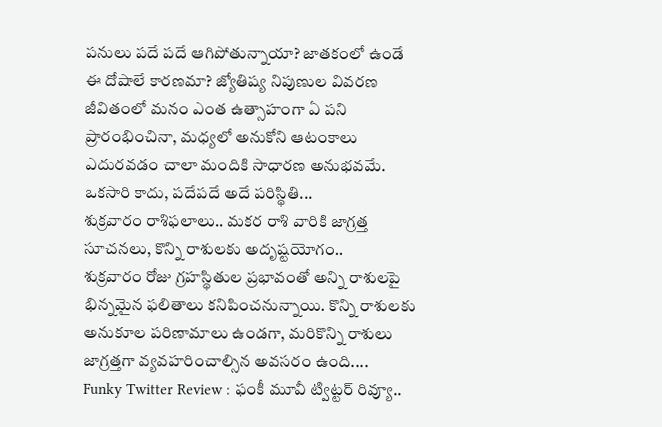పనులు పదే పదే ఆగిపోతున్నాయా? జాతకంలో ఉండే ఈ దోషాలే కారణమా? జ్యోతిష్య నిపుణుల వివరణ
జీవితంలో మనం ఎంత ఉత్సాహంగా ఏ పని ప్రారంభించినా, మధ్యలో అనుకోని ఆటంకాలు ఎదురవడం చాలా మందికి సాధారణ అనుభవమే. ఒకసారి కాదు, పదేపదే అదే పరిస్థితి...
శుక్రవారం రాశిఫలాలు.. మకర రాశి వారికి జాగ్రత్త సూచనలు, కొన్ని రాశులకు అదృష్టయోగం..
శుక్రవారం రోజు గ్రహస్థితుల ప్రభావంతో అన్ని రాశులపై భిన్నమైన ఫలితాలు కనిపించనున్నాయి. కొన్ని రాశులకు అనుకూల పరిణామాలు ఉండగా, మరికొన్ని రాశులు జాగ్రత్తగా వ్యవహరించాల్సిన అవసరం ఉంది....
Funky Twitter Review : ఫంకీ మూవీ ట్విట్టర్ రివ్యూ..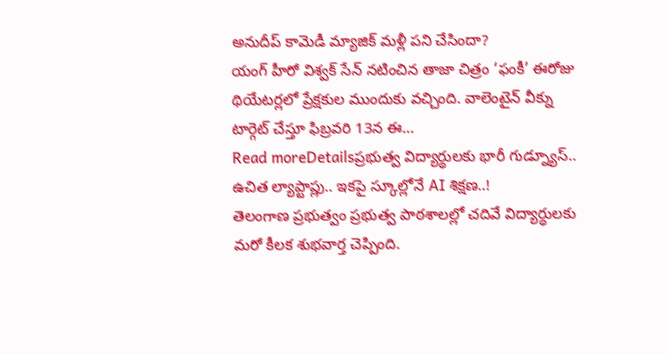అనుదీప్ కామెడీ మ్యాజిక్ మళ్లీ పని చేసిందా?
యంగ్ హీరో విశ్వక్ సేన్ నటించిన తాజా చిత్రం ‘ఫంకీ’ ఈరోజు థియేటర్లలో ప్రేక్షకుల ముందుకు వచ్చింది. వాలెంటైన్ వీక్ను టార్గెట్ చేస్తూ ఫిబ్రవరి 13న ఈ...
Read moreDetailsప్రభుత్వ విద్యార్థులకు భారీ గుడ్న్యూస్.. ఉచిత ల్యాప్టాప్లు.. ఇకపై స్కూల్లోనే AI శిక్షణ..!
తెలంగాణ ప్రభుత్వం ప్రభుత్వ పాఠశాలల్లో చదివే విద్యార్థులకు మరో కీలక శుభవార్త చెప్పింది.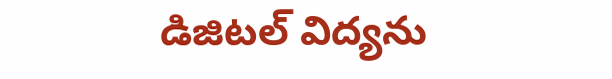డిజిటల్ విద్యను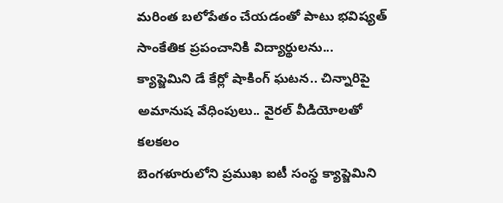మరింత బలోపేతం చేయడంతో పాటు భవిష్యత్ సాంకేతిక ప్రపంచానికి విద్యార్థులను...
క్యాప్జెమిని డే కేర్లో షాకింగ్ ఘటన.. చిన్నారిపై అమానుష వేధింపులు.. వైరల్ వీడియోలతో కలకలం
బెంగళూరులోని ప్రముఖ ఐటీ సంస్థ క్యాప్జెమిని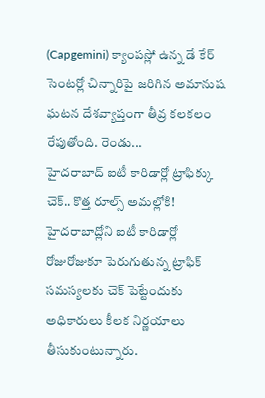(Capgemini) క్యాంపస్లో ఉన్న డే కేర్ సెంటర్లో చిన్నారిపై జరిగిన అమానుష ఘటన దేశవ్యాప్తంగా తీవ్ర కలకలం రేపుతోంది. రెండు...
హైదరాబాద్ ఐటీ కారిడార్లో ట్రాఫిక్కు చెక్.. కొత్త రూల్స్ అమల్లోకి!
హైదరాబాద్లోని ఐటీ కారిడార్లో రోజురోజుకూ పెరుగుతున్న ట్రాఫిక్ సమస్యలకు చెక్ పెట్టేందుకు అధికారులు కీలక నిర్ణయాలు తీసుకుంటున్నారు.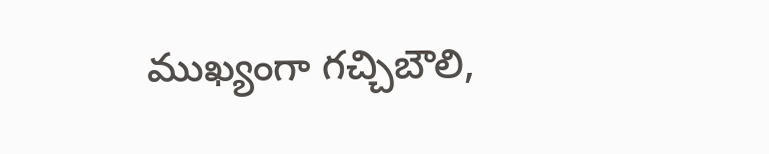ముఖ్యంగా గచ్చిబౌలి,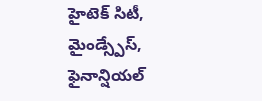హైటెక్ సిటీ, మైండ్స్పేస్, ఫైనాన్షియల్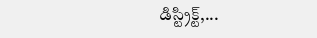డిస్ట్రిక్ట్,...